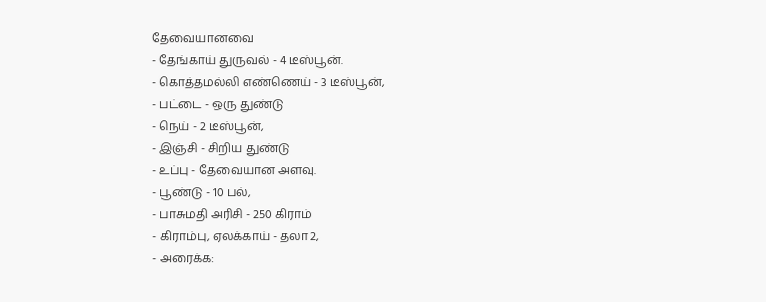தேவையானவை
- தேங்காய் துருவல் - 4 டீஸ்பூன்.
- கொத்தமல்லி எண்ணெய் - 3 டீஸ்பூன்,
- பட்டை - ஒரு துண்டு
- நெய் - 2 டீஸ்பூன்,
- இஞ்சி - சிறிய துண்டு
- உப்பு - தேவையான அளவு.
- பூண்டு - 10 பல்,
- பாசுமதி அரிசி - 250 கிராம்
- கிராம்பு, ஏலக்காய் - தலா 2,
- அரைக்க: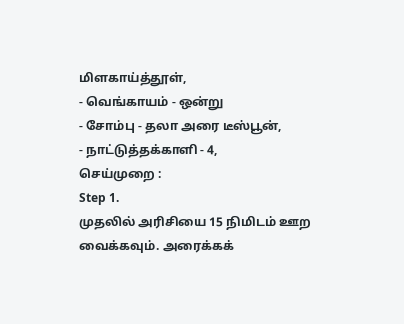மிளகாய்த்தூள்,
- வெங்காயம் - ஒன்று
- சோம்பு - தலா அரை டீஸ்பூன்,
- நாட்டுத்தக்காளி - 4,
செய்முறை :
Step 1.
முதலில் அரிசியை 15 நிமிடம் ஊற வைக்கவும். அரைக்கக்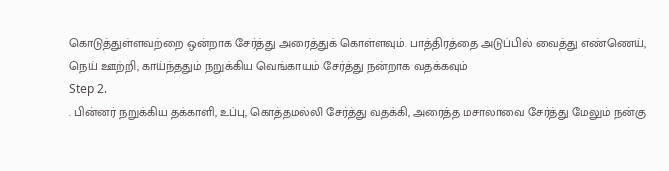கொடுத்துள்ளவற்றை ஒன்றாக சேர்த்து அரைத்துக் கொள்ளவும். பாத்திரத்தை அடுப்பில் வைத்து எண்ணெய், நெய் ஊற்றி, காய்ந்ததும் நறுக்கிய வெங்காயம் சேர்த்து நன்றாக வதக்கவும்
Step 2.
. பின்னர் நறுக்கிய தக்காளி, உப்பு, கொத்தமல்லி சேர்த்து வதக்கி, அரைத்த மசாலாவை சேர்த்து மேலும் நன்கு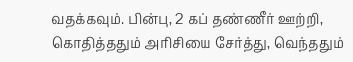வதக்கவும். பின்பு, 2 கப் தண்ணீர் ஊற்றி, கொதித்ததும் அரிசியை சேர்த்து, வெந்ததும்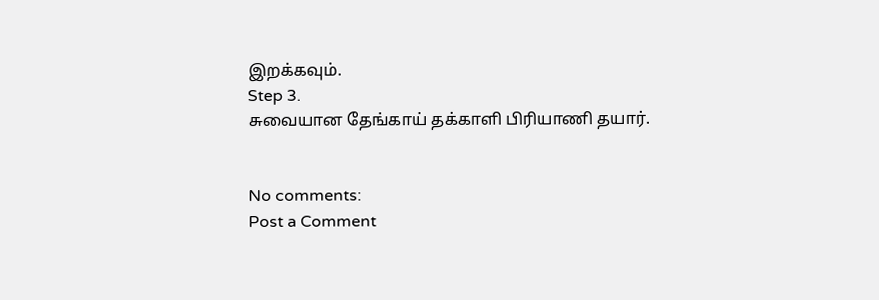இறக்கவும்.
Step 3.
சுவையான தேங்காய் தக்காளி பிரியாணி தயார்.


No comments:
Post a Comment